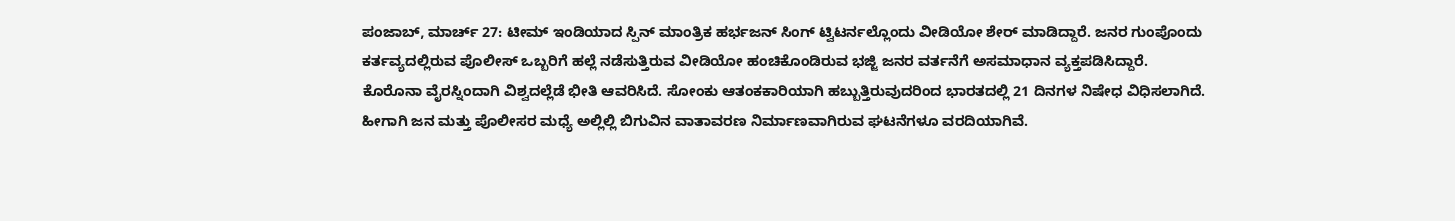ಪಂಜಾಬ್, ಮಾರ್ಚ್ 27: ಟೀಮ್ ಇಂಡಿಯಾದ ಸ್ಪಿನ್ ಮಾಂತ್ರಿಕ ಹರ್ಭಜನ್ ಸಿಂಗ್ ಟ್ವಿಟರ್ನಲ್ಲೊಂದು ವೀಡಿಯೋ ಶೇರ್ ಮಾಡಿದ್ದಾರೆ. ಜನರ ಗುಂಪೊಂದು ಕರ್ತವ್ಯದಲ್ಲಿರುವ ಪೊಲೀಸ್ ಒಬ್ಬರಿಗೆ ಹಲ್ಲೆ ನಡೆಸುತ್ತಿರುವ ವೀಡಿಯೋ ಹಂಚಿಕೊಂಡಿರುವ ಭಜ್ಜಿ ಜನರ ವರ್ತನೆಗೆ ಅಸಮಾಧಾನ ವ್ಯಕ್ತಪಡಿಸಿದ್ದಾರೆ.
ಕೊರೊನಾ ವೈರಸ್ನಿಂದಾಗಿ ವಿಶ್ವದಲ್ಲೆಡೆ ಭೀತಿ ಆವರಿಸಿದೆ. ಸೋಂಕು ಆತಂಕಕಾರಿಯಾಗಿ ಹಬ್ಬುತ್ತಿರುವುದರಿಂದ ಭಾರತದಲ್ಲಿ 21 ದಿನಗಳ ನಿಷೇಧ ವಿಧಿಸಲಾಗಿದೆ. ಹೀಗಾಗಿ ಜನ ಮತ್ತು ಪೊಲೀಸರ ಮಧ್ಯೆ ಅಲ್ಲಿಲ್ಲಿ ಬಿಗುವಿನ ವಾತಾವರಣ ನಿರ್ಮಾಣವಾಗಿರುವ ಘಟನೆಗಳೂ ವರದಿಯಾಗಿವೆ.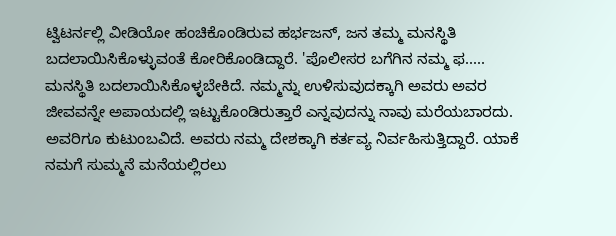ಟ್ವಿಟರ್ನಲ್ಲಿ ವೀಡಿಯೋ ಹಂಚಿಕೊಂಡಿರುವ ಹರ್ಭಜನ್, ಜನ ತಮ್ಮ ಮನಸ್ಥಿತಿ ಬದಲಾಯಿಸಿಕೊಳ್ಳುವಂತೆ ಕೋರಿಕೊಂಡಿದ್ದಾರೆ. 'ಪೊಲೀಸರ ಬಗೆಗಿನ ನಮ್ಮ ಫ..... ಮನಸ್ಥಿತಿ ಬದಲಾಯಿಸಿಕೊಳ್ಳಬೇಕಿದೆ. ನಮ್ಮನ್ನು ಉಳಿಸುವುದಕ್ಕಾಗಿ ಅವರು ಅವರ ಜೀವವನ್ನೇ ಅಪಾಯದಲ್ಲಿ ಇಟ್ಟುಕೊಂಡಿರುತ್ತಾರೆ ಎನ್ನವುದನ್ನು ನಾವು ಮರೆಯಬಾರದು. ಅವರಿಗೂ ಕುಟುಂಬವಿದೆ. ಅವರು ನಮ್ಮ ದೇಶಕ್ಕಾಗಿ ಕರ್ತವ್ಯ ನಿರ್ವಹಿಸುತ್ತಿದ್ದಾರೆ. ಯಾಕೆ ನಮಗೆ ಸುಮ್ಮನೆ ಮನೆಯಲ್ಲಿರಲು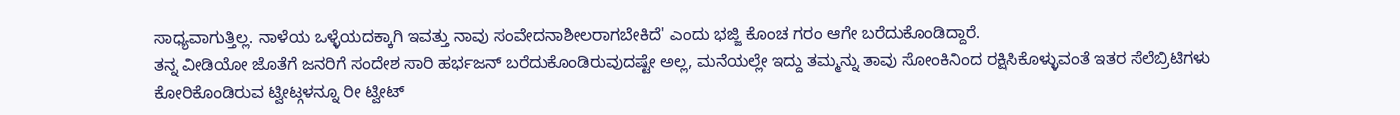ಸಾಧ್ಯವಾಗುತ್ತಿಲ್ಲ. ನಾಳೆಯ ಒಳ್ಳೆಯದಕ್ಕಾಗಿ ಇವತ್ತು ನಾವು ಸಂವೇದನಾಶೀಲರಾಗಬೇಕಿದೆ' ಎಂದು ಭಜ್ಜಿ ಕೊಂಚ ಗರಂ ಆಗೇ ಬರೆದುಕೊಂಡಿದ್ದಾರೆ.
ತನ್ನ ವೀಡಿಯೋ ಜೊತೆಗೆ ಜನರಿಗೆ ಸಂದೇಶ ಸಾರಿ ಹರ್ಭಜನ್ ಬರೆದುಕೊಂಡಿರುವುದಷ್ಟೇ ಅಲ್ಲ, ಮನೆಯಲ್ಲೇ ಇದ್ದು ತಮ್ಮನ್ನು ತಾವು ಸೋಂಕಿನಿಂದ ರಕ್ಷಿಸಿಕೊಳ್ಳುವಂತೆ ಇತರ ಸೆಲೆಬ್ರಿಟಿಗಳು ಕೋರಿಕೊಂಡಿರುವ ಟ್ವೀಟ್ಗಳನ್ನೂ ರೀ ಟ್ವೀಟ್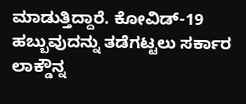ಮಾಡುತ್ತಿದ್ದಾರೆ. ಕೋವಿಡ್-19 ಹಬ್ಬುವುದನ್ನು ತಡೆಗಟ್ಟಲು ಸರ್ಕಾರ ಲಾಕ್ಡೌನ್ನ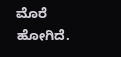ಮೊರೆ ಹೋಗಿದೆ.